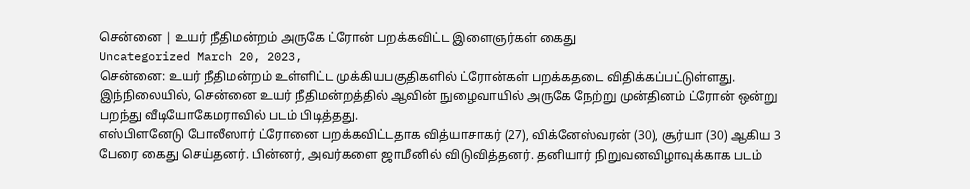சென்னை | உயர் நீதிமன்றம் அருகே ட்ரோன் பறக்கவிட்ட இளைஞர்கள் கைது
Uncategorized March 20, 2023,
சென்னை: உயர் நீதிமன்றம் உள்ளிட்ட முக்கியபகுதிகளில் ட்ரோன்கள் பறக்கதடை விதிக்கப்பட்டுள்ளது. இந்நிலையில், சென்னை உயர் நீதிமன்றத்தில் ஆவின் நுழைவாயில் அருகே நேற்று முன்தினம் ட்ரோன் ஒன்று பறந்து வீடியோகேமராவில் படம் பிடித்தது.
எஸ்பிளனேடு போலீஸார் ட்ரோனை பறக்கவிட்டதாக வித்யாசாகர் (27), விக்னேஸ்வரன் (30), சூர்யா (30) ஆகிய 3 பேரை கைது செய்தனர். பின்னர், அவர்களை ஜாமீனில் விடுவித்தனர். தனியார் நிறுவனவிழாவுக்காக படம்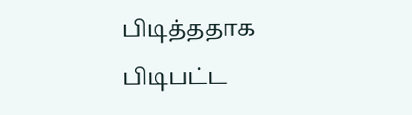பிடித்ததாக பிடிபட்ட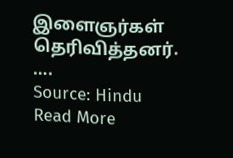இளைஞர்கள் தெரிவித்தனர்.
….
Source: Hindu
Read More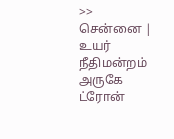>> சென்னை | உயர் நீதிமன்றம் அருகே ட்ரோன்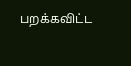பறக்கவிட்ட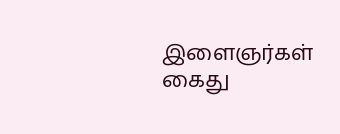இளைஞர்கள் கைது